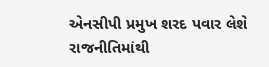એનસીપી પ્રમુખ શરદ પવાર લેશે રાજનીતિમાંથી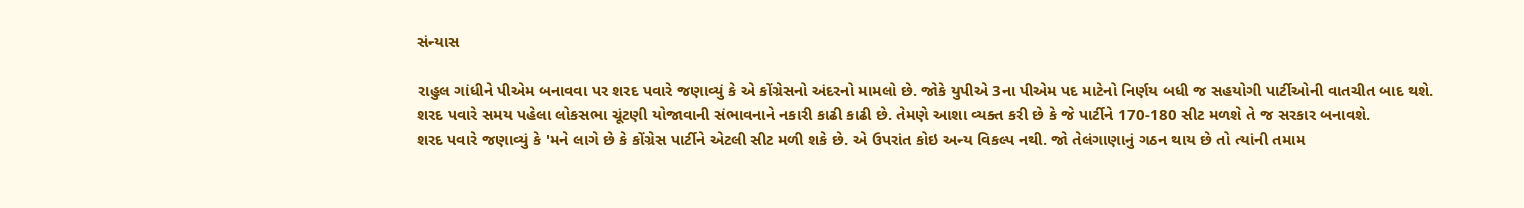સંન્યાસ

રાહુલ ગાંધીને પીએમ બનાવવા પર શરદ પવારે જણાવ્યું કે એ કોંગ્રેસનો અંદરનો મામલો છે. જોકે યુપીએ 3ના પીએમ પદ માટેનો નિર્ણય બધી જ સહયોગી પાર્ટીઓની વાતચીત બાદ થશે.
શરદ પવારે સમય પહેલા લોકસભા ચૂંટણી યોજાવાની સંભાવનાને નકારી કાઢી કાઢી છે. તેમણે આશા વ્યક્ત કરી છે કે જે પાર્ટીને 170-180 સીટ મળશે તે જ સરકાર બનાવશે.
શરદ પવારે જણાવ્યું કે 'મને લાગે છે કે કોંગ્રેસ પાર્ટીને એટલી સીટ મળી શકે છે. એ ઉપરાંત કોઇ અન્ય વિકલ્પ નથી. જો તેલંગાણાનું ગઠન થાય છે તો ત્યાંની તમામ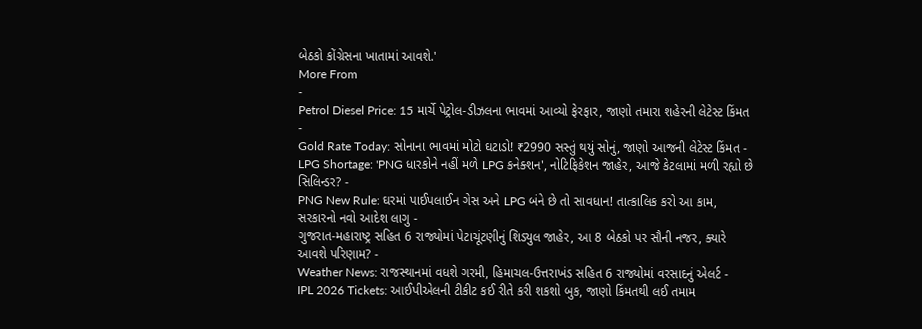બેઠકો કોંગ્રેસના ખાતામાં આવશે.'
More From
-
Petrol Diesel Price: 15 માર્ચે પેટ્રોલ-ડીઝલના ભાવમાં આવ્યો ફેરફાર, જાણો તમારા શહેરની લેટેસ્ટ કિંમત -
Gold Rate Today: સોનાના ભાવમાં મોટો ઘટાડો! ₹2990 સસ્તું થયું સોનું, જાણો આજની લેટેસ્ટ કિંમત -
LPG Shortage: 'PNG ધારકોને નહીં મળે LPG કનેક્શન', નોટિફિકેશન જાહેર, આજે કેટલામાં મળી રહ્યો છે સિલિન્ડર? -
PNG New Rule: ઘરમાં પાઈપલાઈન ગેસ અને LPG બંને છે તો સાવધાન! તાત્કાલિક કરો આ કામ, સરકારનો નવો આદેશ લાગુ -
ગુજરાત-મહારાષ્ટ્ર સહિત 6 રાજ્યોમાં પેટાચૂંટણીનું શિડ્યુલ જાહેર, આ 8 બેઠકો પર સૌની નજર, ક્યારે આવશે પરિણામ? -
Weather News: રાજસ્થાનમાં વધશે ગરમી, હિમાચલ-ઉત્તરાખંડ સહિત 6 રાજ્યોમાં વરસાદનું એલર્ટ -
IPL 2026 Tickets: આઈપીએલની ટીકીટ કઈ રીતે કરી શકશો બુક, જાણો કિંમતથી લઈ તમામ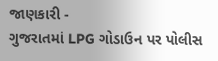જાણકારી -
ગુજરાતમાં LPG ગોડાઉન પર પોલીસ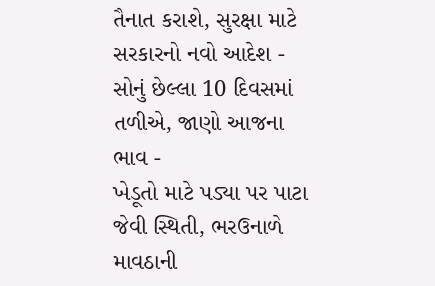તૈનાત કરાશે, સુરક્ષા માટે સરકારનો નવો આદેશ -
સોનું છેલ્લા 10 દિવસમાં તળીએ, જાણો આજના ભાવ -
ખેડૂતો માટે પડ્યા પર પાટા જેવી સ્થિતી, ભરઉનાળે માવઠાની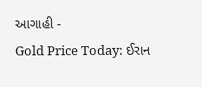આગાહી -
Gold Price Today: ઈરાન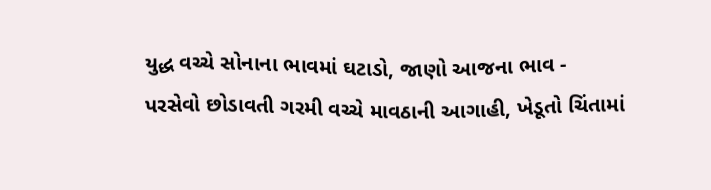યુદ્ધ વચ્ચે સોનાના ભાવમાં ઘટાડો, જાણો આજના ભાવ -
પરસેવો છોડાવતી ગરમી વચ્ચે માવઠાની આગાહી, ખેડૂતો ચિંતામાં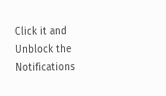Click it and Unblock the Notifications